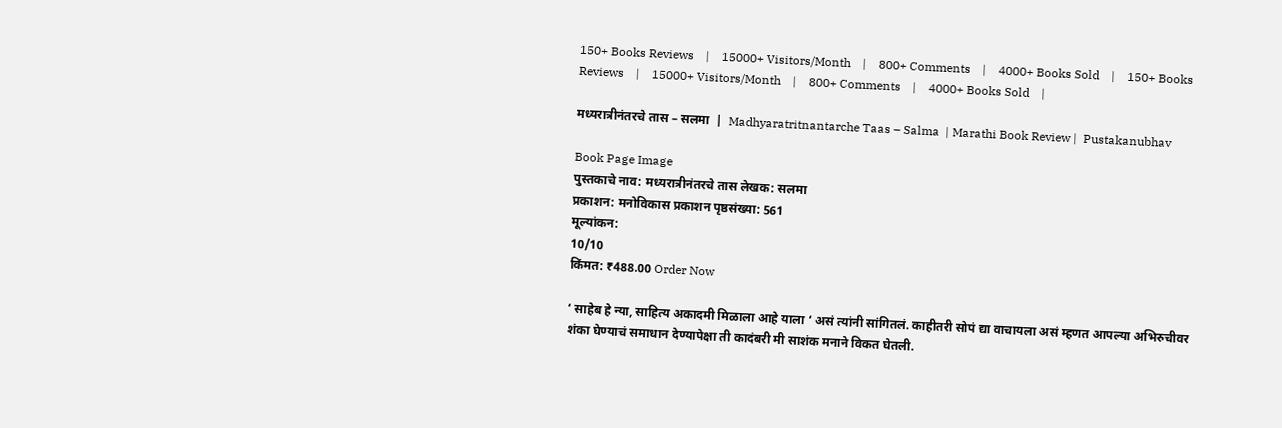150+ Books Reviews    |    15000+ Visitors/Month    |    800+ Comments    |    4000+ Books Sold    |    150+ Books Reviews    |    15000+ Visitors/Month    |    800+ Comments    |    4000+ Books Sold    |

मध्यरात्रीनंतरचे तास – सलमा  |  Madhyaratritnantarche Taas – Salma  | Marathi Book Review |  Pustakanubhav

Book Page Image
पुस्तकाचे नाव: मध्यरात्रीनंतरचे तास लेखक: सलमा
प्रकाशन: मनोविकास प्रकाशन पृष्ठसंख्या: 561
मूल्यांकन:
10/10
किंमत: ₹488.00 Order Now

‘ साहेब हे न्या, साहित्य अकादमी मिळाला आहे याला ‘ असं त्यांनी सांगितलं. काहीतरी सोपं द्या वाचायला असं म्हणत आपल्या अभिरुचीवर शंका घेण्याचं समाधान देण्यापेक्षा ती कादंबरी मी साशंक मनाने विकत घेतली.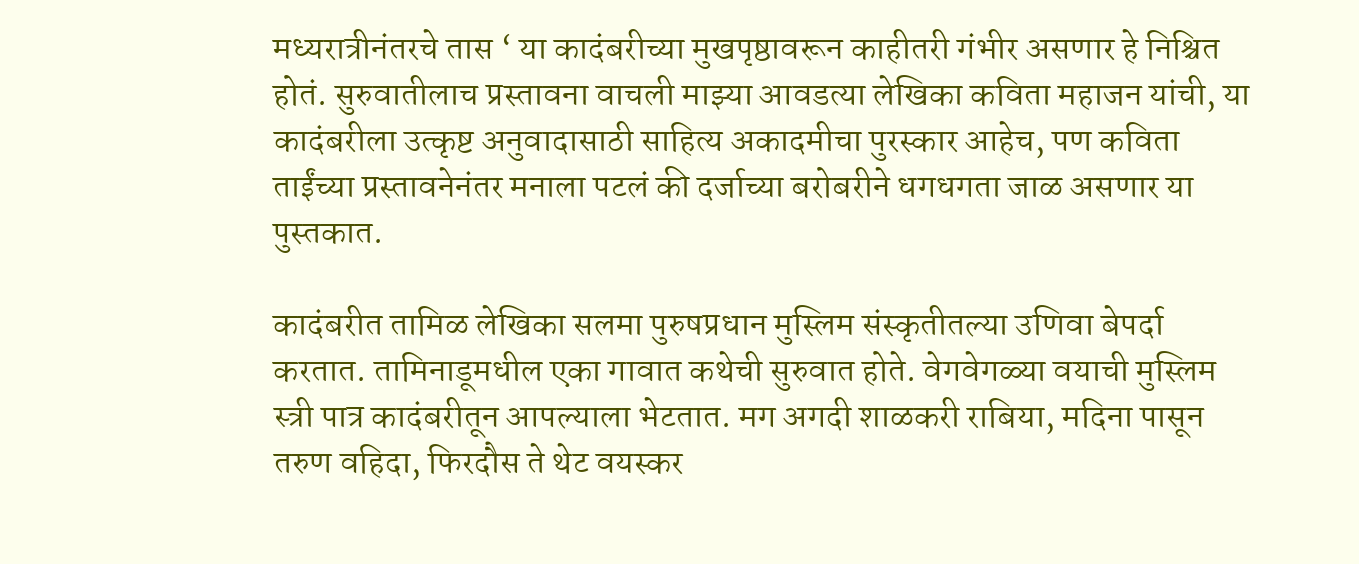मध्यरात्रीनंतरचे तास ‘ या कादंबरीच्या मुखपृष्ठावरून काहीतरी गंभीर असणार हे निश्चित होतं. सुरुवातीलाच प्रस्तावना वाचली माझ्या आवडत्या लेखिका कविता महाजन यांची, या कादंबरीला उत्कृष्ट अनुवादासाठी साहित्य अकादमीचा पुरस्कार आहेच, पण कविता ताईंच्या प्रस्तावनेनंतर मनाला पटलं की दर्जाच्या बरोबरीने धगधगता जाळ असणार या पुस्तकात.

कादंबरीत तामिळ लेखिका सलमा पुरुषप्रधान मुस्लिम संस्कृतीतल्या उणिवा बेपर्दा करतात. तामिनाडूमधील एका गावात कथेची सुरुवात होते. वेगवेगळ्या वयाची मुस्लिम स्त्री पात्र कादंबरीतून आपल्याला भेटतात. मग अगदी शाळकरी राबिया, मदिना पासून तरुण वहिदा, फिरदौस ते थेट वयस्कर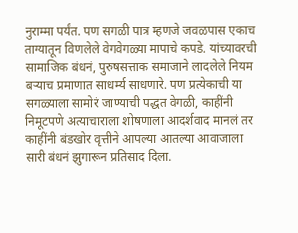नुराम्मा पर्यंत. पण सगळी पात्र म्हणजे जवळपास एकाच ताग्यातून विणलेले वेगवेगळ्या मापाचे कपडे. यांच्यावरची सामाजिक बंधनं, पुरुषसत्ताक समाजाने लादलेले नियम बऱ्याच प्रमाणात साधर्म्य साधणारे. पण प्रत्येकाची या सगळ्याला सामोरं जाण्याची पद्धत वेगळी, काहींनी निमूटपणे अत्याचाराला शोषणाला आदर्शवाद मानलं तर काहींनी बंडखोर वृत्तीने आपल्या आतल्या आवाजाला सारी बंधनं झुगारून प्रतिसाद दिला.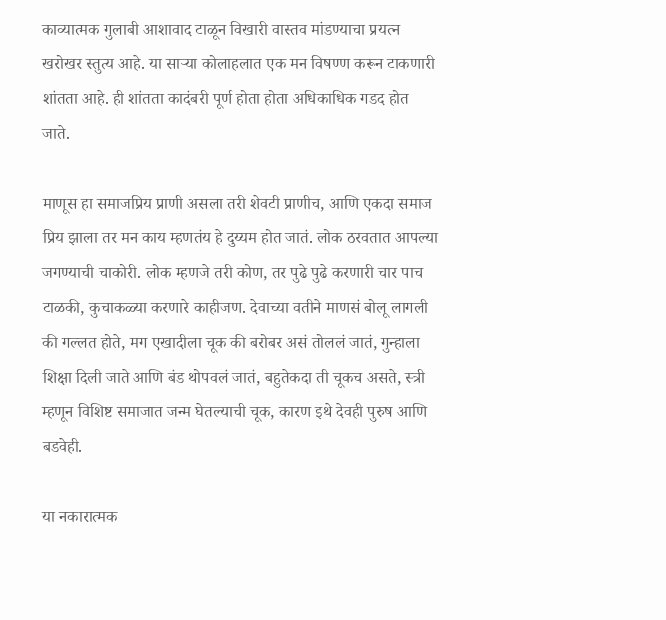काव्यात्मक गुलाबी आशावाद टाळून विखारी वास्तव मांडण्याचा प्रयत्न खरोखर स्तुत्य आहे. या साऱ्या कोलाहलात एक मन विषण्ण करून टाकणारी शांतता आहे. ही शांतता कादंबरी पूर्ण होता होता अधिकाधिक गडद होत जाते.

माणूस हा समाजप्रिय प्राणी असला तरी शेवटी प्राणीच, आणि एकदा समाज प्रिय झाला तर मन काय म्हणतंय हे दुय्यम होत जातं. लोक ठरवतात आपल्या जगण्याची चाकोरी. लोक म्हणजे तरी कोण, तर पुढे पुढे करणारी चार पाच टाळकी, कुचाकळ्या करणारे काहीजण. देवाच्या वतीने माणसं बोलू लागली की गल्लत होते, मग एखादीला चूक की बरोबर असं तोललं जातं, गुन्हाला शिक्षा दिली जाते आणि बंड थोपवलं जातं, बहुतेकदा ती चूकच असते, स्त्री म्हणून विशिष्ट समाजात जन्म घेतल्याची चूक, कारण इथे देवही पुरुष आणि बडवेही.

या नकारात्मक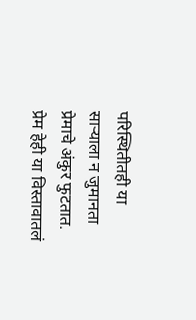परिस्थितीतही या साऱ्याला न जुमानता प्रेमाचे अंकुर फुटतात. प्रेम हेही या विस्तावातलं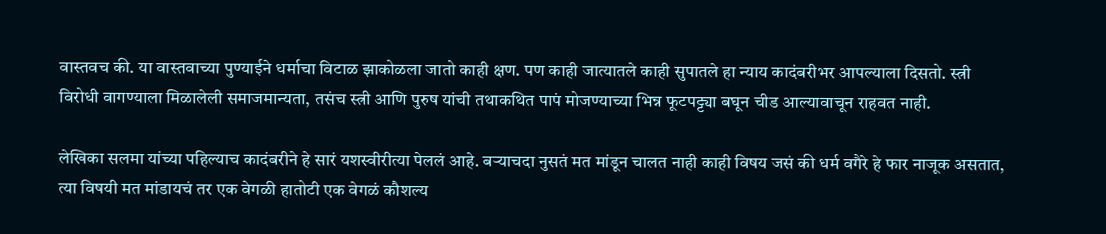वास्तवच की. या वास्तवाच्या पुण्याईने धर्माचा विटाळ झाकोळला जातो काही क्षण. पण काही जात्यातले काही सुपातले हा न्याय कादंबरीभर आपल्याला दिसतो. स्त्री विरोधी वागण्याला मिळालेली समाजमान्यता, तसंच स्त्री आणि पुरुष यांची तथाकथित पापं मोजण्याच्या भिन्न फूटपट्ट्या बघून चीड आल्यावाचून राहवत नाही.

लेखिका सलमा यांच्या पहिल्याच कादंबरीने हे सारं यशस्वीरीत्या पेललं आहे. बऱ्याचदा नुसतं मत मांडून चालत नाही काही विषय जसं की धर्म वगैरे हे फार नाजूक असतात, त्या विषयी मत मांडायचं तर एक वेगळी हातोटी एक वेगळं कौशल्य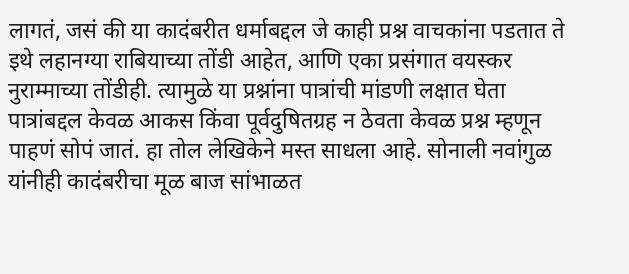लागतं, जसं की या कादंबरीत धर्माबद्दल जे काही प्रश्न वाचकांना पडतात ते इथे लहानग्या राबियाच्या तोंडी आहेत, आणि एका प्रसंगात वयस्कर नुराम्माच्या तोंडीही. त्यामुळे या प्रश्नांना पात्रांची मांडणी लक्षात घेता पात्रांबद्दल केवळ आकस किंवा पूर्वदुषितग्रह न ठेवता केवळ प्रश्न म्हणून पाहणं सोपं जातं. हा तोल लेखिकेने मस्त साधला आहे. सोनाली नवांगुळ यांनीही कादंबरीचा मूळ बाज सांभाळत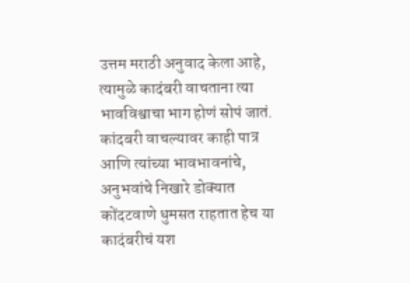उत्तम मराठी अनुवाद केला आहे, त्यामुळे कादंबरी वाचताना त्या भावविश्वाचा भाग होणं सोपं जातं. कांदबरी वाचल्यावर काही पात्र आणि त्यांच्या भावभावनांचे, अनुभवांचे निखारे डोक्यात कोंदटवाणे धुमसत राहतात हेच या कादंबरीचं यश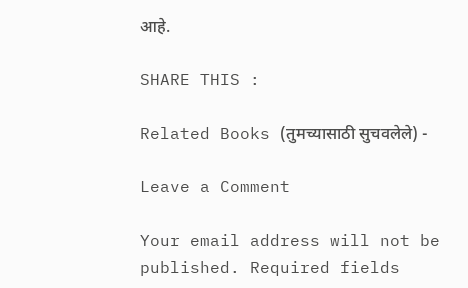आहे.

SHARE THIS :

Related Books (तुमच्यासाठी सुचवलेले) -

Leave a Comment

Your email address will not be published. Required fields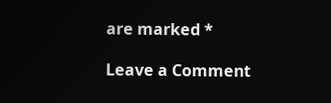are marked *

Leave a Comment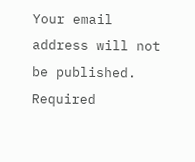Your email address will not be published. Required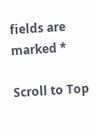fields are marked *

Scroll to Top